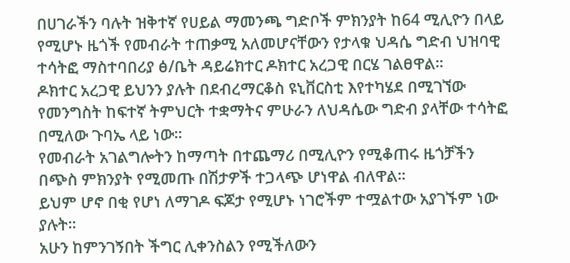በሀገራችን ባሉት ዝቅተኛ የሀይል ማመንጫ ግድቦች ምክንያት ከ64 ሚሊዮን በላይ የሚሆኑ ዜጎች የመብራት ተጠቃሚ አለመሆናቸውን የታላቁ ህዳሴ ግድብ ህዝባዊ ተሳትፎ ማስተባበሪያ ፅ/ቤት ዳይሬክተር ዶክተር አረጋዊ በርሄ ገልፀዋል።
ዶክተር አረጋዊ ይህንን ያሉት በደብረማርቆስ ዩኒቨርስቲ እየተካሄደ በሚገኘው የመንግስት ከፍተኛ ትምህርት ተቋማትና ምሁራን ለህዳሴው ግድብ ያላቸው ተሳትፎ በሚለው ጉባኤ ላይ ነው።
የመብራት አገልግሎትን ከማጣት በተጨማሪ በሚሊዮን የሚቆጠሩ ዜጎቻችን በጭስ ምክንያት የሚመጡ በሽታዎች ተጋላጭ ሆነዋል ብለዋል።
ይህም ሆኖ በቂ የሆነ ለማገዶ ፍጆታ የሚሆኑ ነገሮችም ተሟልተው አያገኙም ነው ያሉት።
አሁን ከምንገኝበት ችግር ሊቀንስልን የሚችለውን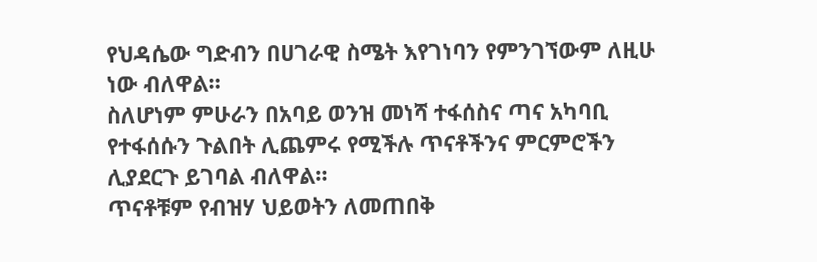የህዳሴው ግድብን በሀገራዊ ስሜት እየገነባን የምንገኘውም ለዚሁ ነው ብለዋል።
ስለሆነም ምሁራን በአባይ ወንዝ መነሻ ተፋሰስና ጣና አካባቢ የተፋሰሱን ጉልበት ሊጨምሩ የሚችሉ ጥናቶችንና ምርምሮችን ሊያደርጉ ይገባል ብለዋል።
ጥናቶቹም የብዝሃ ህይወትን ለመጠበቅ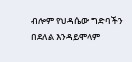ብሎም የህዳሴው ግድባችን በደለል እንዳይሞላም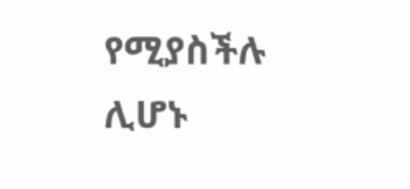የሚያስችሉ ሊሆኑ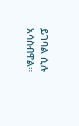ይገባል ሲሉ አሳስብዋል።